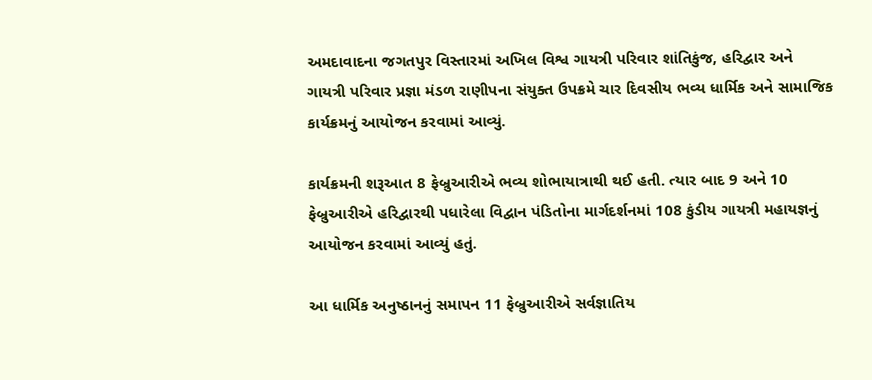અમદાવાદના જગતપુર વિસ્તારમાં અખિલ વિશ્વ ગાયત્રી પરિવાર શાંતિકુંજ, હરિદ્વાર અને ગાયત્રી પરિવાર પ્રજ્ઞા મંડળ રાણીપના સંયુક્ત ઉપક્રમે ચાર દિવસીય ભવ્ય ધાર્મિક અને સામાજિક કાર્યક્રમનું આયોજન કરવામાં આવ્યું.

કાર્યક્રમની શરૂઆત 8 ફેબ્રુઆરીએ ભવ્ય શોભાયાત્રાથી થઈ હતી. ત્યાર બાદ 9 અને 10 ફેબ્રુઆરીએ હરિદ્વારથી પધારેલા વિદ્વાન પંડિતોના માર્ગદર્શનમાં 108 કુંડીય ગાયત્રી મહાયજ્ઞનું આયોજન કરવામાં આવ્યું હતું.

આ ધાર્મિક અનુષ્ઠાનનું સમાપન 11 ફેબ્રુઆરીએ સર્વજ્ઞાતિય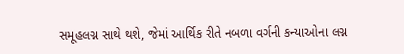સમૂહલગ્ન સાથે થશે, જેમાં આર્થિક રીતે નબળા વર્ગની કન્યાઓના લગ્ન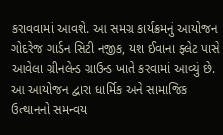કરાવવામાં આવશે. આ સમગ્ર કાર્યક્રમનું આયોજન ગોદરેજ ગાર્ડન સિટી નજીક, યશ ઈવાના ફ્લેટ પાસે આવેલા ગ્રીનલેન્ડ ગ્રાઉન્ડ ખાતે કરવામાં આવ્યું છે. આ આયોજન દ્વારા ધાર્મિક અને સામાજિક ઉત્થાનનો સમન્વય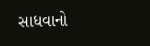સાધવાનો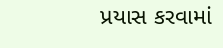પ્રયાસ કરવામાં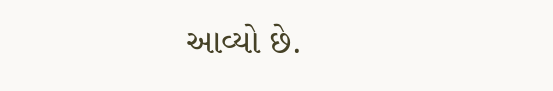આવ્યો છે.